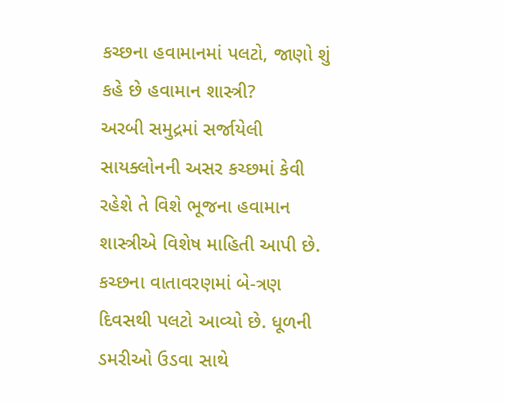કચ્છના હવામાનમાં પલટો, જાણો શું કહે છે હવામાન શાસ્ત્રી?
અરબી સમુદ્રમાં સર્જાયેલી સાયક્લોનની અસર કચ્છમાં કેવી રહેશે તે વિશે ભૂજના હવામાન શાસ્ત્રીએ વિશેષ માહિતી આપી છે.
કચ્છના વાતાવરણમાં બે-ત્રણ દિવસથી પલટો આવ્યો છે. ધૂળની ડમરીઓ ઉડવા સાથે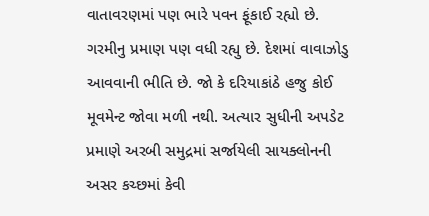વાતાવરણમાં પણ ભારે પવન ફૂંકાઈ રહ્યો છે. ગરમીનુ પ્રમાણ પણ વધી રહ્યુ છે. દેશમાં વાવાઝોડુ આવવાની ભીતિ છે. જો કે દરિયાકાંઠે હજુ કોઈ મૂવમેન્ટ જોવા મળી નથી. અત્યાર સુધીની અપડેટ પ્રમાણે અરબી સમુદ્રમાં સર્જાયેલી સાયક્લોનની અસર કચ્છમાં કેવી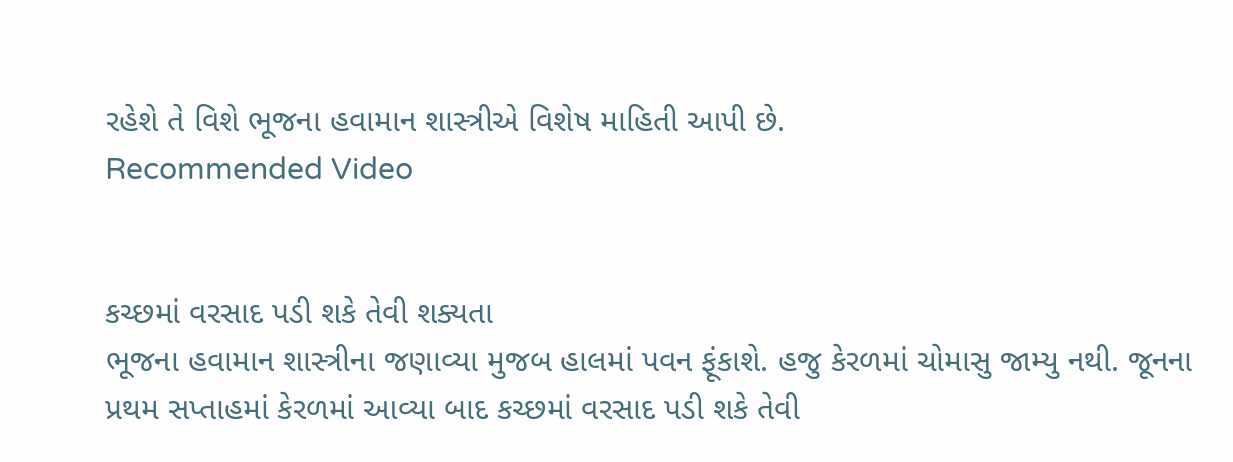રહેશે તે વિશે ભૂજના હવામાન શાસ્ત્રીએ વિશેષ માહિતી આપી છે.
Recommended Video


કચ્છમાં વરસાદ પડી શકે તેવી શક્યતા
ભૂજના હવામાન શાસ્ત્રીના જણાવ્યા મુજબ હાલમાં પવન ફૂંકાશે. હજુ કેરળમાં ચોમાસુ જામ્યુ નથી. જૂનના પ્રથમ સપ્તાહમાં કેરળમાં આવ્યા બાદ કચ્છમાં વરસાદ પડી શકે તેવી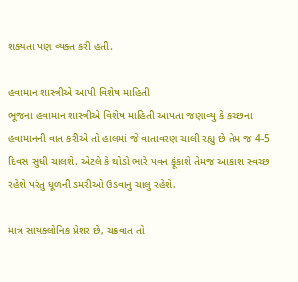શક્યતા પણ વ્યક્ત કરી હતી.

હવામાન શાસ્ત્રીએ આપી વિશેષ માહિતી
ભૂજના હવામાન શાસ્ત્રીએ વિશેષ માહિતી આપતા જણાવ્યુ કે કચ્છના હવામાનની વાત કરીએ તો હાલમાં જે વાતાવરણ ચાલી રહ્યુ છે તેમ જ 4-5 દિવસ સુધી ચાલશે. એટલે કે થોડો ભારે પવન ફૂંકાશે તેમજ આકાશ સ્વચ્છ રહેશે પરંતુ ધૂળની ડમરીઓ ઉડવાનુ ચાલુ રહેશે.

માત્ર સાયક્લોનિક પ્રેશર છે, ચક્રવાત તો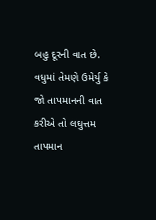બહુ દૂરની વાત છે.
વધુમાં તેમણે ઉમેર્યુ કે જો તાપમાનની વાત કરીએ તો લઘુત્તમ તાપમાન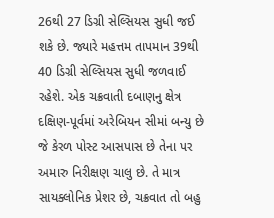26થી 27 ડિગ્રી સેલ્સિયસ સુધી જઈ શકે છે. જ્યારે મહત્તમ તાપમાન 39થી 40 ડિગ્રી સેલ્સિયસ સુધી જળવાઈ રહેશે. એક ચક્રવાતી દબાણનુ ક્ષેત્ર દક્ષિણ-પૂર્વમાં અરેબિયન સીમાં બન્યુ છે જે કેરળ પોસ્ટ આસપાસ છે તેના પર અમારુ નિરીક્ષણ ચાલુ છે. તે માત્ર સાયક્લોનિક પ્રેશર છે, ચક્રવાત તો બહુ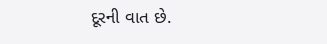દૂરની વાત છે.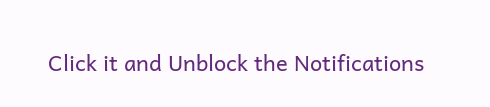Click it and Unblock the Notifications